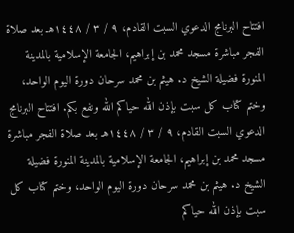افتتاح البرنامج الدعوي السبت القادم، ٩ / ٣ / ١٤٤٨هـ بعد صلاة الفجر مباشرة مسجد محمد بن إبراهيم، الجامعة الإسلامية بالمدينة المنورة فضيلة الشيخ د. هيثم بن محمد سرحان دورة اليوم الواحد، وختم كتاب كل سبت بإذن الله حياكم الله ونفع بكم. افتتاح البرنامج الدعوي السبت القادم، ٩ / ٣ / ١٤٤٨هـ بعد صلاة الفجر مباشرة مسجد محمد بن إبراهيم، الجامعة الإسلامية بالمدينة المنورة فضيلة الشيخ د. هيثم بن محمد سرحان دورة اليوم الواحد، وختم كتاب كل سبت بإذن الله حياكم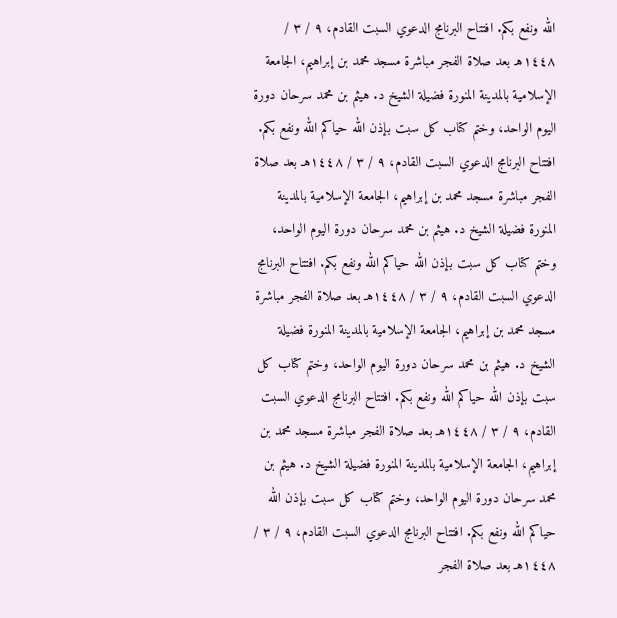الله ونفع بكم. افتتاح البرنامج الدعوي السبت القادم، ٩ / ٣ / ١٤٤٨هـ بعد صلاة الفجر مباشرة مسجد محمد بن إبراهيم، الجامعة الإسلامية بالمدينة المنورة فضيلة الشيخ د. هيثم بن محمد سرحان دورة اليوم الواحد، وختم كتاب كل سبت بإذن الله حياكم الله ونفع بكم. افتتاح البرنامج الدعوي السبت القادم، ٩ / ٣ / ١٤٤٨هـ بعد صلاة الفجر مباشرة مسجد محمد بن إبراهيم، الجامعة الإسلامية بالمدينة المنورة فضيلة الشيخ د. هيثم بن محمد سرحان دورة اليوم الواحد، وختم كتاب كل سبت بإذن الله حياكم الله ونفع بكم. افتتاح البرنامج الدعوي السبت القادم، ٩ / ٣ / ١٤٤٨هـ بعد صلاة الفجر مباشرة مسجد محمد بن إبراهيم، الجامعة الإسلامية بالمدينة المنورة فضيلة الشيخ د. هيثم بن محمد سرحان دورة اليوم الواحد، وختم كتاب كل سبت بإذن الله حياكم الله ونفع بكم. افتتاح البرنامج الدعوي السبت القادم، ٩ / ٣ / ١٤٤٨هـ بعد صلاة الفجر مباشرة مسجد محمد بن إبراهيم، الجامعة الإسلامية بالمدينة المنورة فضيلة الشيخ د. هيثم بن محمد سرحان دورة اليوم الواحد، وختم كتاب كل سبت بإذن الله حياكم الله ونفع بكم. افتتاح البرنامج الدعوي السبت القادم، ٩ / ٣ / ١٤٤٨هـ بعد صلاة الفجر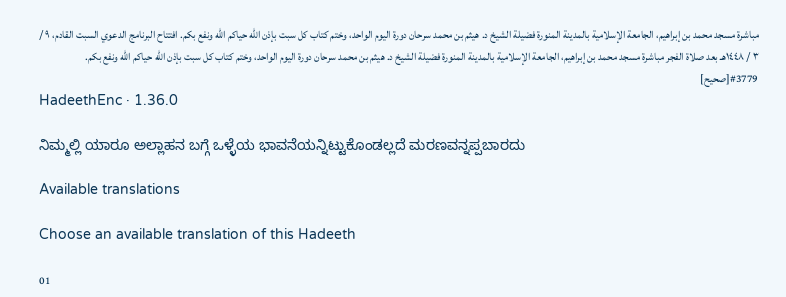مباشرة مسجد محمد بن إبراهيم، الجامعة الإسلامية بالمدينة المنورة فضيلة الشيخ د. هيثم بن محمد سرحان دورة اليوم الواحد، وختم كتاب كل سبت بإذن الله حياكم الله ونفع بكم. افتتاح البرنامج الدعوي السبت القادم، ٩ / ٣ / ١٤٤٨هـ بعد صلاة الفجر مباشرة مسجد محمد بن إبراهيم، الجامعة الإسلامية بالمدينة المنورة فضيلة الشيخ د. هيثم بن محمد سرحان دورة اليوم الواحد، وختم كتاب كل سبت بإذن الله حياكم الله ونفع بكم.
#3779[صحيح]
HadeethEnc · 1.36.0

ನಿಮ್ಮಲ್ಲಿ ಯಾರೂ ಅಲ್ಲಾಹನ ಬಗ್ಗೆ ಒಳ್ಳೆಯ ಭಾವನೆಯನ್ನಿಟ್ಟುಕೊಂಡಲ್ಲದೆ ಮರಣವನ್ನಪ್ಪಬಾರದು

Available translations

Choose an available translation of this Hadeeth

01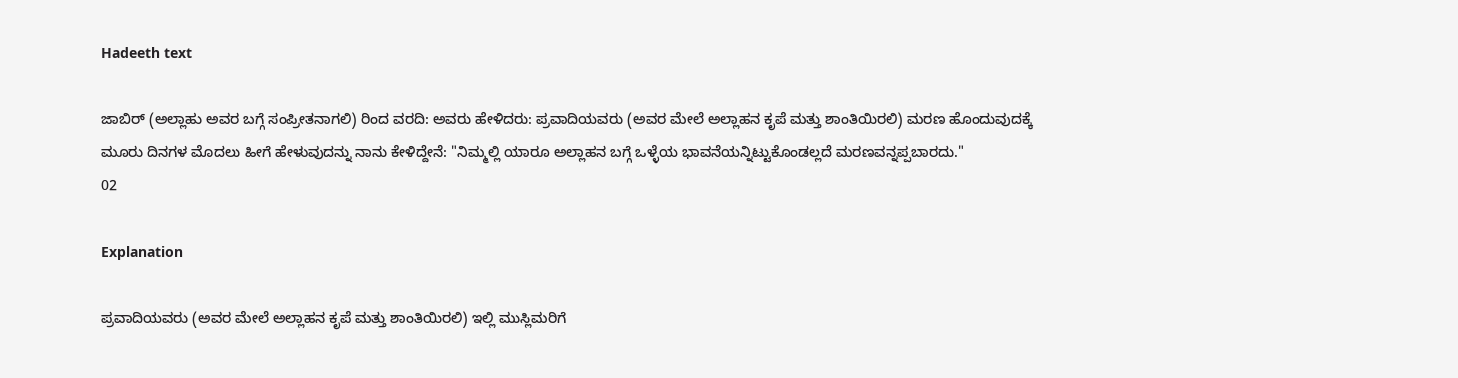Hadeeth text

ಜಾಬಿರ್ (ಅಲ್ಲಾಹು ಅವರ ಬಗ್ಗೆ ಸಂಪ್ರೀತನಾಗಲಿ) ರಿಂದ ವರದಿ: ಅವರು ಹೇಳಿದರು: ಪ್ರವಾದಿಯವರು (ಅವರ ಮೇಲೆ ಅಲ್ಲಾಹನ ಕೃಪೆ ಮತ್ತು ಶಾಂತಿಯಿರಲಿ) ಮರಣ ಹೊಂದುವುದಕ್ಕೆ ಮೂರು ದಿನಗಳ ಮೊದಲು ಹೀಗೆ ಹೇಳುವುದನ್ನು ನಾನು ಕೇಳಿದ್ದೇನೆ: "ನಿಮ್ಮಲ್ಲಿ ಯಾರೂ ಅಲ್ಲಾಹನ ಬಗ್ಗೆ ಒಳ್ಳೆಯ ಭಾವನೆಯನ್ನಿಟ್ಟುಕೊಂಡಲ್ಲದೆ ಮರಣವನ್ನಪ್ಪಬಾರದು."
02

Explanation

ಪ್ರವಾದಿಯವರು (ಅವರ ಮೇಲೆ ಅಲ್ಲಾಹನ ಕೃಪೆ ಮತ್ತು ಶಾಂತಿಯಿರಲಿ) ಇಲ್ಲಿ ಮುಸ್ಲಿಮರಿಗೆ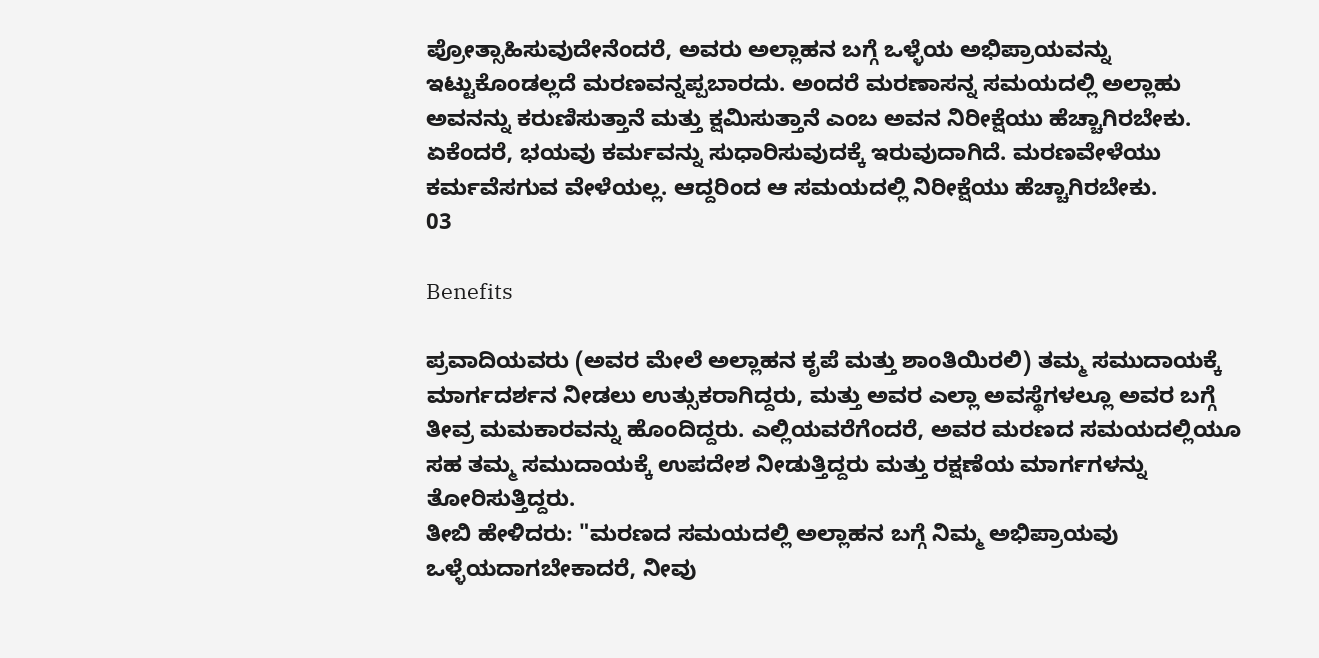ಪ್ರೋತ್ಸಾಹಿಸುವುದೇನೆಂದರೆ, ಅವರು ಅಲ್ಲಾಹನ ಬಗ್ಗೆ ಒಳ್ಳೆಯ ಅಭಿಪ್ರಾಯವನ್ನು ಇಟ್ಟುಕೊಂಡಲ್ಲದೆ ಮರಣವನ್ನಪ್ಪಬಾರದು. ಅಂದರೆ ಮರಣಾಸನ್ನ ಸಮಯದಲ್ಲಿ ಅಲ್ಲಾಹು ಅವನನ್ನು ಕರುಣಿಸುತ್ತಾನೆ ಮತ್ತು ಕ್ಷಮಿಸುತ್ತಾನೆ ಎಂಬ ಅವನ ನಿರೀಕ್ಷೆಯು ಹೆಚ್ಚಾಗಿರಬೇಕು. ಏಕೆಂದರೆ, ಭಯವು ಕರ್ಮವನ್ನು ಸುಧಾರಿಸುವುದಕ್ಕೆ ಇರುವುದಾಗಿದೆ. ಮರಣವೇಳೆಯು ಕರ್ಮವೆಸಗುವ ವೇಳೆಯಲ್ಲ. ಆದ್ದರಿಂದ ಆ ಸಮಯದಲ್ಲಿ ನಿರೀಕ್ಷೆಯು ಹೆಚ್ಚಾಗಿರಬೇಕು.
03

Benefits

ಪ್ರವಾದಿಯವರು (ಅವರ ಮೇಲೆ ಅಲ್ಲಾಹನ ಕೃಪೆ ಮತ್ತು ಶಾಂತಿಯಿರಲಿ) ತಮ್ಮ ಸಮುದಾಯಕ್ಕೆ ಮಾರ್ಗದರ್ಶನ ನೀಡಲು ಉತ್ಸುಕರಾಗಿದ್ದರು, ಮತ್ತು ಅವರ ಎಲ್ಲಾ ಅವಸ್ಥೆಗಳಲ್ಲೂ ಅವರ ಬಗ್ಗೆ ತೀವ್ರ ಮಮಕಾರವನ್ನು ಹೊಂದಿದ್ದರು. ಎಲ್ಲಿಯವರೆಗೆಂದರೆ, ಅವರ ಮರಣದ ಸಮಯದಲ್ಲಿಯೂ ಸಹ ತಮ್ಮ ಸಮುದಾಯಕ್ಕೆ ಉಪದೇಶ ನೀಡುತ್ತಿದ್ದರು ಮತ್ತು ರಕ್ಷಣೆಯ ಮಾರ್ಗಗಳನ್ನು ತೋರಿಸುತ್ತಿದ್ದರು.
ತೀಬಿ ಹೇಳಿದರು: "ಮರಣದ ಸಮಯದಲ್ಲಿ ಅಲ್ಲಾಹನ ಬಗ್ಗೆ ನಿಮ್ಮ ಅಭಿಪ್ರಾಯವು ಒಳ್ಳೆಯದಾಗಬೇಕಾದರೆ, ನೀವು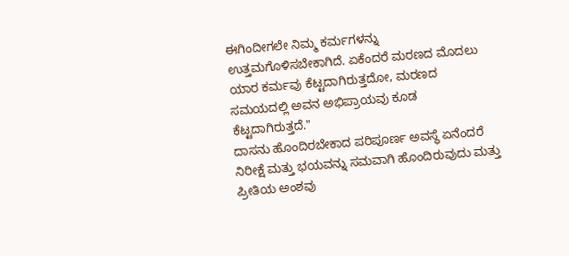ಈಗಿಂದೀಗಲೇ ನಿಮ್ಮ ಕರ್ಮಗಳನ್ನು ಉತ್ತಮಗೊಳಿಸಬೇಕಾಗಿದೆ. ಏಕೆಂದರೆ ಮರಣದ ಮೊದಲು ಯಾರ ಕರ್ಮವು ಕೆಟ್ಟದಾಗಿರುತ್ತದೋ, ಮರಣದ ಸಮಯದಲ್ಲಿ ಅವನ ಅಭಿಪ್ರಾಯವು ಕೂಡ ಕೆಟ್ಟದಾಗಿರುತ್ತದೆ."
ದಾಸನು ಹೊಂದಿರಬೇಕಾದ ಪರಿಪೂರ್ಣ ಅವಸ್ಥೆ ಏನೆಂದರೆ ನಿರೀಕ್ಷೆ ಮತ್ತು ಭಯವನ್ನು ಸಮವಾಗಿ ಹೊಂದಿರುವುದು ಮತ್ತು ಪ್ರೀತಿಯ ಅಂಶವು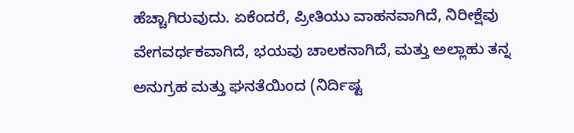ಹೆಚ್ಚಾಗಿರುವುದು. ಏಕೆಂದರೆ, ಪ್ರೀತಿಯು ವಾಹನವಾಗಿದೆ, ನಿರೀಕ್ಷೆವು ವೇಗವರ್ಧಕವಾಗಿದೆ, ಭಯವು ಚಾಲಕನಾಗಿದೆ, ಮತ್ತು ಅಲ್ಲಾಹು ತನ್ನ ಅನುಗ್ರಹ ಮತ್ತು ಘನತೆಯಿಂದ (ನಿರ್ದಿಷ್ಟ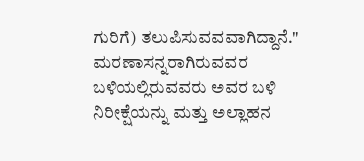ಗುರಿಗೆ) ತಲುಪಿಸುವವವಾಗಿದ್ದಾನೆ."
ಮರಣಾಸನ್ನರಾಗಿರುವವರ ಬಳಿಯಲ್ಲಿರುವವರು ಅವರ ಬಳಿ ನಿರೀಕ್ಷೆಯನ್ನು ಮತ್ತು ಅಲ್ಲಾಹನ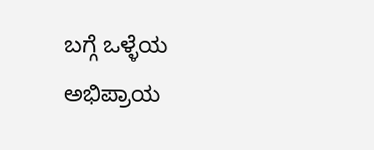ಬಗ್ಗೆ ಒಳ್ಳೆಯ ಅಭಿಪ್ರಾಯ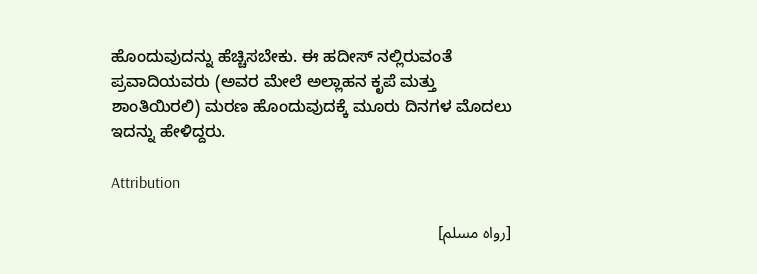ಹೊಂದುವುದನ್ನು ಹೆಚ್ಚಿಸಬೇಕು. ಈ ಹದೀಸ್ ನಲ್ಲಿರುವಂತೆ ಪ್ರವಾದಿಯವರು (ಅವರ ಮೇಲೆ ಅಲ್ಲಾಹನ ಕೃಪೆ ಮತ್ತು ಶಾಂತಿಯಿರಲಿ) ಮರಣ ಹೊಂದುವುದಕ್ಕೆ ಮೂರು ದಿನಗಳ ಮೊದಲು ಇದನ್ನು ಹೇಳಿದ್ದರು.

Attribution

[رواه مسلم]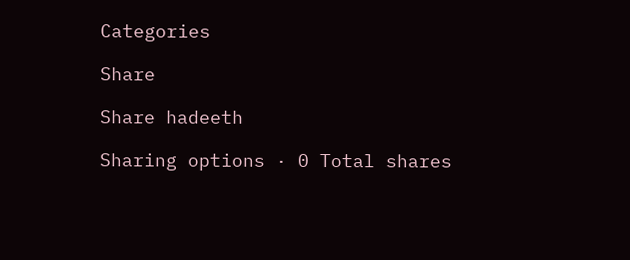Categories

Share

Share hadeeth

Sharing options · 0 Total shares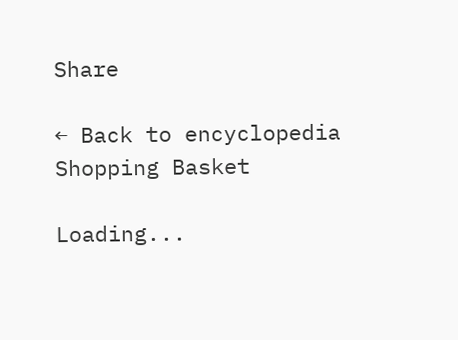Share

← Back to encyclopedia
Shopping Basket

Loading...